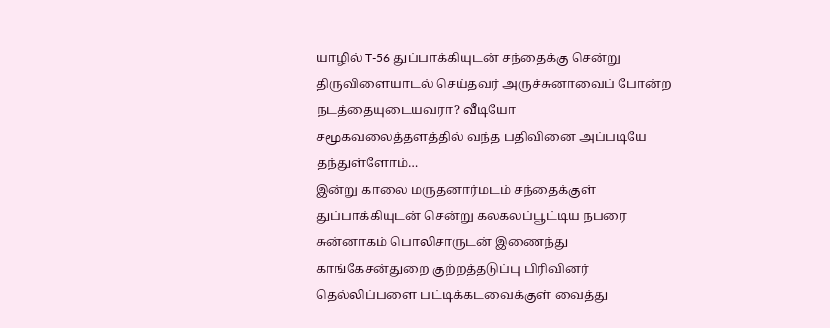யாழில் T-56 துப்பாக்கியுடன் சந்தைக்கு சென்று திருவிளையாடல் செய்தவர் அருச்சுனாவைப் போன்ற நடத்தையுடையவரா? வீடியோ
சமூகவலைத்தளத்தில் வந்த பதிவினை அப்படியே தந்துள்ளோம்…
இன்று காலை மருதனார்மடம் சந்தைக்குள் துப்பாக்கியுடன் சென்று கலகலப்பூட்டிய நபரை சுன்னாகம் பொலிசாருடன் இணைந்து காங்கேசன்துறை குற்றத்தடுப்பு பிரிவினர் தெல்லிப்பளை பட்டிக்கடவைக்குள் வைத்து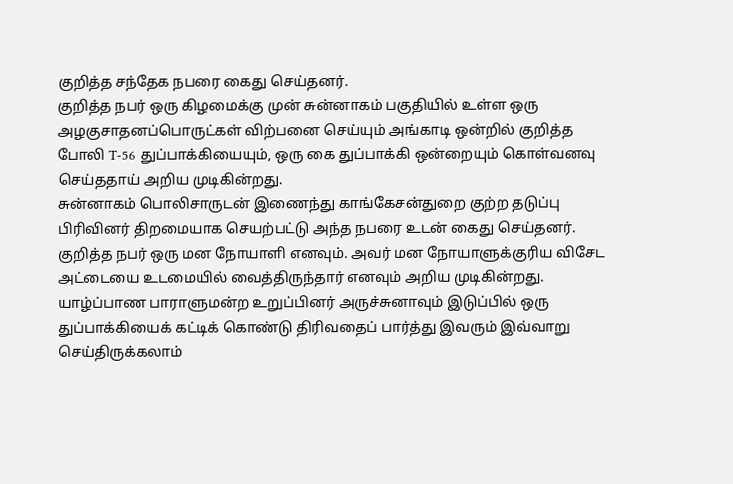குறித்த சந்தேக நபரை கைது செய்தனர்.
குறித்த நபர் ஒரு கிழமைக்கு முன் சுன்னாகம் பகுதியில் உள்ள ஒரு அழகுசாதனப்பொருட்கள் விற்பனை செய்யும் அங்காடி ஒன்றில் குறித்த போலி T-56 துப்பாக்கியையும், ஒரு கை துப்பாக்கி ஒன்றையும் கொள்வனவு செய்ததாய் அறிய முடிகின்றது.
சுன்னாகம் பொலிசாருடன் இணைந்து காங்கேசன்துறை குற்ற தடுப்பு பிரிவினர் திறமையாக செயற்பட்டு அந்த நபரை உடன் கைது செய்தனர்.
குறித்த நபர் ஒரு மன நோயாளி எனவும். அவர் மன நோயாளுக்குரிய விசேட அட்டையை உடமையில் வைத்திருந்தார் எனவும் அறிய முடிகின்றது. யாழ்ப்பாண பாராளுமன்ற உறுப்பினர் அருச்சுனாவும் இடுப்பில் ஒரு துப்பாக்கியைக் கட்டிக் கொண்டு திரிவதைப் பார்த்து இவரும் இவ்வாறு செய்திருக்கலாம்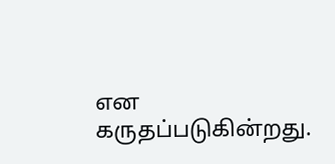என கருதப்படுகின்றது.